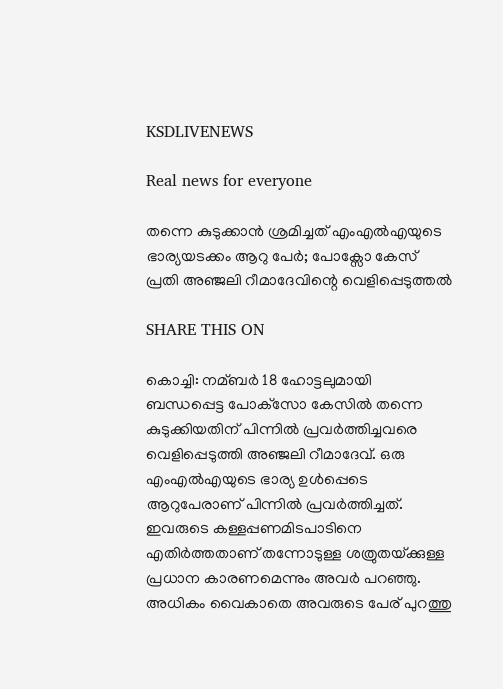KSDLIVENEWS

Real news for everyone

തന്നെ കുടുക്കാന്‍ ശ്രമിച്ചത് എംഎല്‍എയുടെ ഭാര്യയടക്കം ആറു പേര്‍; പോക്സോ കേസ് പ്രതി അഞ്ജലി റീമാദേവിന്റെ വെളിപ്പെടുത്തല്‍

SHARE THIS ON

കൊച്ചി: നമ്ബര്‍ 18 ഹോട്ടലുമായി ബന്ധപ്പെട്ട പോക്‌സോ കേസില്‍ തന്നെ കുടുക്കിയതിന് പിന്നില്‍ പ്രവര്‍ത്തിച്ചവരെ വെളിപ്പെടുത്തി അഞ്ജലി റീമാദേവ്. ഒരു എംഎല്‍എയുടെ ഭാര്യ ഉള്‍പ്പെടെ ആറുപേരാണ് പിന്നില്‍ പ്രവര്‍ത്തിച്ചത്. ഇവരുടെ കള്ളപ്പണമിടപാടിനെ എതിര്‍ത്തതാണ് തന്നോടുള്ള ശത്രുതയ്‌ക്കുള്ള പ്രധാന കാരണമെന്നും അവര്‍ പറഞ്ഞു. അധികം വൈകാതെ അവരുടെ പേര് പുറത്തു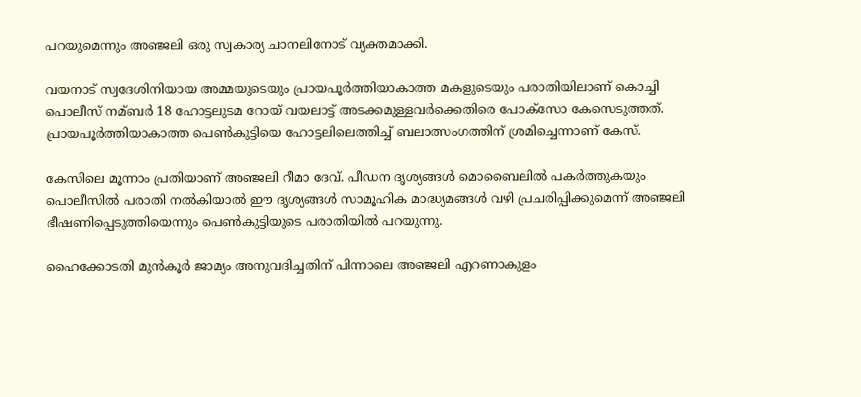പറയുമെന്നും അഞ്ജലി ഒരു സ്വകാര്യ ചാനലിനോട് വ്യക്തമാക്കി.

വയനാട് സ്വദേശിനിയായ അമ്മയുടെയും പ്രായപൂര്‍ത്തിയാകാത്ത മകളുടെയും പരാതിയിലാണ് കൊച്ചി പൊലീസ് നമ്ബര്‍ 18 ഹോട്ടലുടമ റോയ് വയലാട്ട് അടക്കമുള്ളവര്‍ക്കെതിരെ പോക്‌സോ കേസെടുത്തത്. പ്രായപൂര്‍ത്തിയാകാത്ത പെണ്‍കുട്ടിയെ ഹോട്ടലിലെത്തിച്ച്‌ ബലാത്സംഗത്തിന് ശ്രമിച്ചെന്നാണ് കേസ്.

കേസിലെ മൂന്നാം പ്രതിയാണ് അഞ്ജലി റീമാ ദേവ്. പീഡന ദൃശ്യങ്ങള്‍ മൊബൈലില്‍ പകര്‍ത്തുകയും പൊലീസില്‍ പരാതി നല്‍കിയാല്‍ ഈ ദൃശ്യങ്ങള്‍ സാമൂഹിക മാദ്ധ്യമങ്ങള്‍ വഴി പ്രചരിപ്പിക്കുമെന്ന് അഞ്ജലി ഭീഷണിപ്പെടുത്തിയെന്നും പെണ്‍കുട്ടിയുടെ പരാതിയില്‍ പറയുന്നു.

ഹൈക്കോടതി മുന്‍കൂര്‍ ജാമ്യം അനുവദിച്ചതിന് പിന്നാലെ അഞ്ജലി എറണാകുളം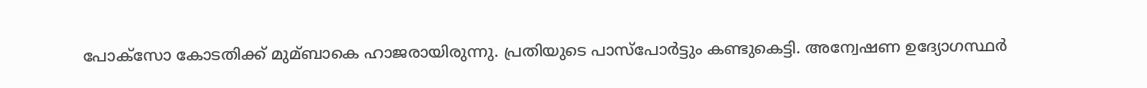പോക്സോ കോടതിക്ക് മുമ്ബാകെ ഹാജരായിരുന്നു. പ്രതിയുടെ പാസ്‌പോര്‍ട്ടും കണ്ടുകെട്ടി. അന്വേഷണ ഉദ്യോഗസ്ഥര്‍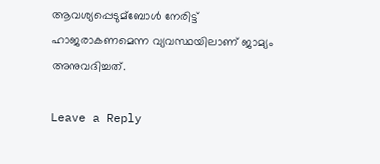ആവശ്യപ്പെടുമ്ബോള്‍ നേരിട്ട് ഹാജരാകണമെന്ന വ്യവസ്ഥയിലാണ് ജാമ്യം അനുവദിച്ചത്.

Leave a Reply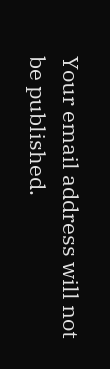Your email address will not be published.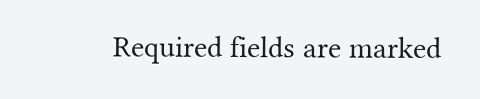Required fields are marked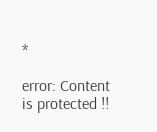*

error: Content is protected !!